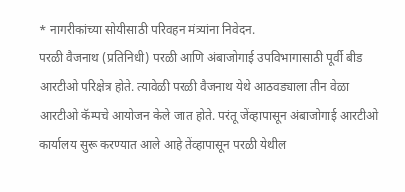* नागरीकांच्या सोयीसाठी परिवहन मंत्र्यांना निवेदन.
परळी वैजनाथ (प्रतिनिधी) परळी आणि अंबाजोगाई उपविभागासाठी पूर्वी बीड आरटीओ परिक्षेत्र होते. त्यावेळी परळी वैजनाथ येथे आठवड्याला तीन वेळा आरटीओ कॅम्पचे आयोजन केले जात होते. परंतू जेंव्हापासून अंबाजोगाई आरटीओ कार्यालय सुरू करण्यात आले आहे तेंव्हापासून परळी येथील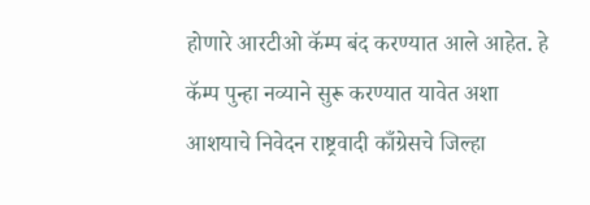होणारे आरटीओ कॅम्प बंद करण्यात आले आहेत. हे कॅम्प पुन्हा नव्याने सुरू करण्यात यावेत अशा आशयाचे निवेदन राष्ट्रवादी काँग्रेसचे जिल्हा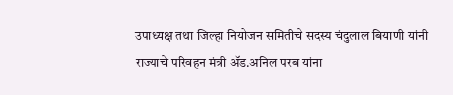उपाध्यक्ष तथा जिल्हा नियोजन समितीचे सदस्य चंदुलाल बियाणी यांनी राज्याचे परिवहन मंत्री ॲड.अनिल परब यांना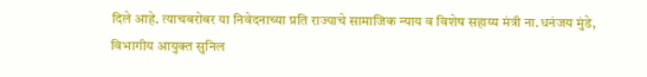दिले आहे. त्याचबरोबर या निवेदनाच्या प्रति राज्याचे सामाजिक न्याय व विशेष सहाय्य मंत्री ना.धनंजय मुंडे, विभागीय आयुक्त सुनिल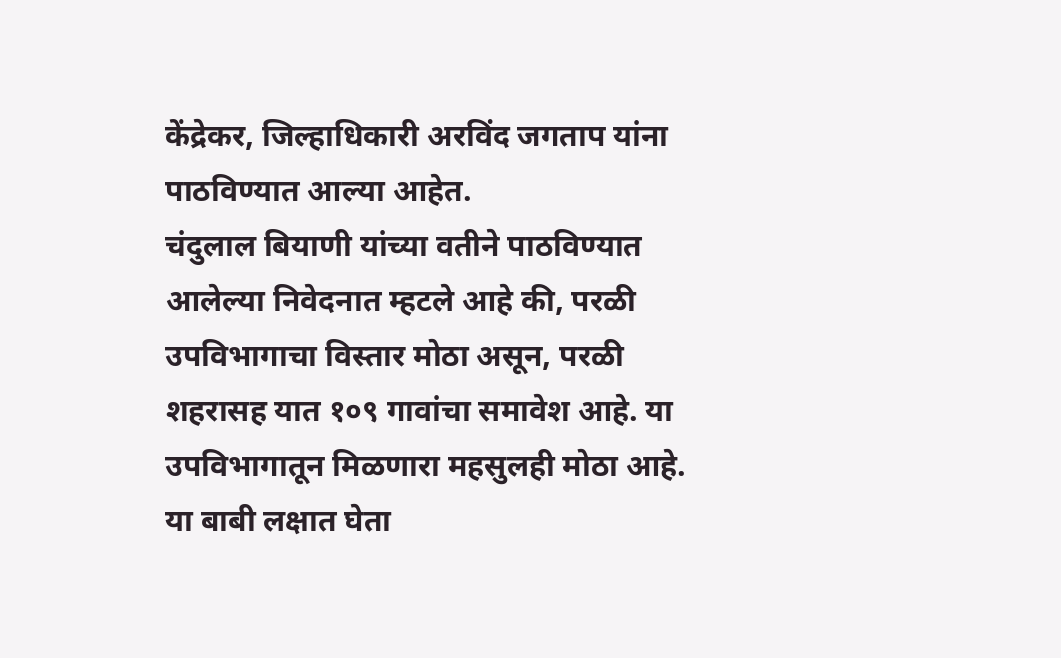केंद्रेकर, जिल्हाधिकारी अरविंद जगताप यांना पाठविण्यात आल्या आहेत.
चंदुलाल बियाणी यांच्या वतीने पाठविण्यात आलेल्या निवेदनात म्हटले आहे की, परळी उपविभागाचा विस्तार मोठा असून, परळी शहरासह यात १०९ गावांचा समावेश आहे. या उपविभागातून मिळणारा महसुलही मोठा आहे. या बाबी लक्षात घेता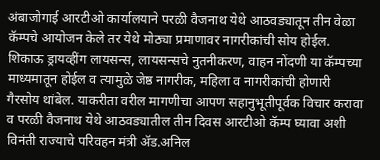अंबाजोगाई आरटीओ कार्यालयाने परळी वैजनाथ येथे आठवड्यातून तीन वेळा कॅम्पचे आयोजन केले तर येथे मोठ्या प्रमाणावर नागरीकांची सोय होईल. शिकाऊ ड्रायव्हींग लायसन्स, लायसन्सचे नुतनीकरण, वाहन नोंदणी या कॅम्पच्या माध्यमातून होईल व त्यामुळे जेष्ठ नागरीक, महिला व नागरीकांची होणारी गैरसोय थांबेल. याकरीता वरील मागणीचा आपण सहानुभूतीपूर्वक विचार करावा व परळी वैजनाथ येथे आठवड्यातील तीन दिवस आरटीओ कॅम्प घ्यावा अशी विनंती राज्याचे परिवहन मंत्री ॲड.अनिल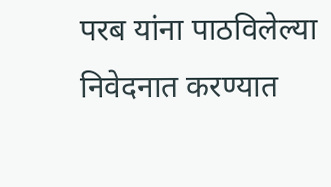परब यांना पाठविलेल्या निवेदनात करण्यात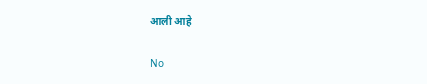आली आहे

No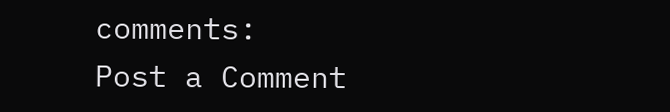comments:
Post a Comment